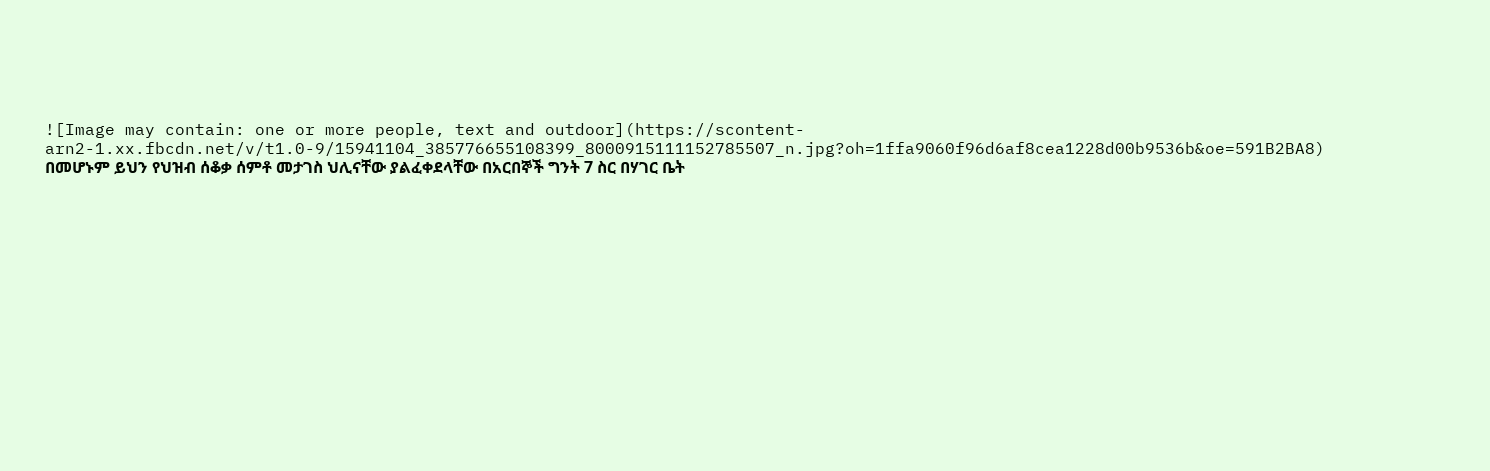![Image may contain: one or more people, text and outdoor](https://scontent-arn2-1.xx.fbcdn.net/v/t1.0-9/15941104_385776655108399_8000915111152785507_n.jpg?oh=1ffa9060f96d6af8cea1228d00b9536b&oe=591B2BA8)
በመሆኑም ይህን የህዝብ ሰቆቃ ሰምቶ መታገስ ህሊናቸው ያልፈቀደላቸው በአርበኞች ግንት 7 ስር በሃገር ቤት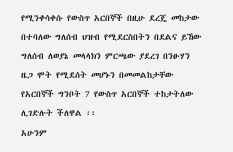የሚንቀሳቀሱ የውስጥ አርበኞች በዚሁ ደረጄ መከታው በተባለው ግለሰብ ህዝብ የሚደርስበትን በደልና ይኸው ግለሰብ ለወያኔ መላላክን ምርጫው ያደረገ በንፁሃን ዜጋ ሞት የሚደሰት መሆኑን በመመልከታቸው የአርበኞች ግንቦት 7 የውስጥ አርበኞች ተከታትለው ሊገድሉት ችለዋል ፡፡
አሁንም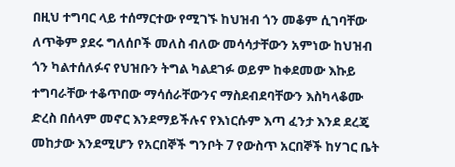በዚህ ተግባር ላይ ተሰማርተው የሚገኙ ከህዝብ ጎን መቆም ሲገባቸው ለጥቅም ያደሩ ግለሰቦች መለስ ብለው መሳሳታቸውን አምነው ከህዝብ ጎን ካልተሰለፉና የህዝቡን ትግል ካልደገፉ ወይም ከቀደመው እኩይ ተግባራቸው ተቆጥበው ማሳሰራቸውንና ማስደብደባቸውን እስካላቆሙ ድረስ በሰላም መኖር እንደማይችሉና የእነርሱም እጣ ፈንታ እንደ ደረጄ መከታው እንደሚሆን የአርበኞች ግንቦት 7 የውስጥ አርበኞች ከሃገር ቤት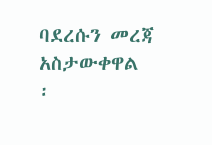ባደረሱን መረጃ አስታውቀዋል ፡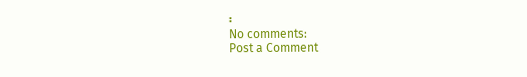፡
No comments:
Post a Comment